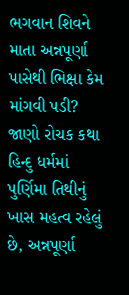ભગવાન શિવને માતા અન્નપૂર્ણા પાસેથી ભિક્ષા કેમ માંગવી પડી? જાણો રોચક કથા
હિન્દુ ધર્મમાં પુર્ણિમા તિથીનું ખાસ મહત્વ રહેલું છે, અન્નપૂર્ણા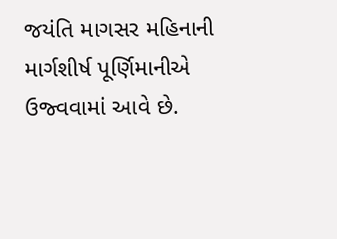જયંતિ માગસર મહિનાની માર્ગશીર્ષ પૂર્ણિમાનીએ ઉજ્વવામાં આવે છે.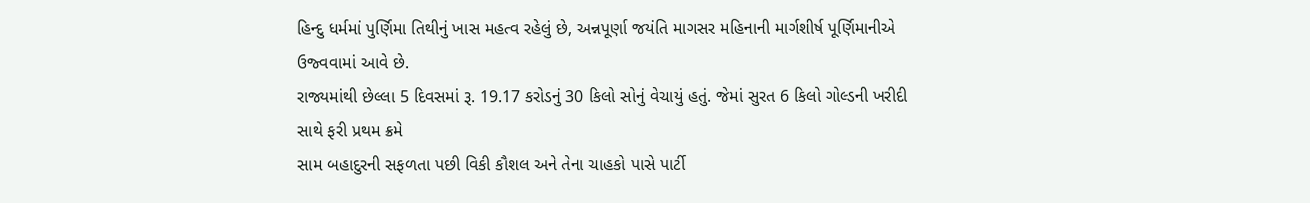હિન્દુ ધર્મમાં પુર્ણિમા તિથીનું ખાસ મહત્વ રહેલું છે, અન્નપૂર્ણા જયંતિ માગસર મહિનાની માર્ગશીર્ષ પૂર્ણિમાનીએ ઉજ્વવામાં આવે છે.
રાજ્યમાંથી છેલ્લા 5 દિવસમાં રૂ. 19.17 કરોડનું 30 કિલો સોનું વેચાયું હતું. જેમાં સુરત 6 કિલો ગોલ્ડની ખરીદી સાથે ફરી પ્રથમ ક્રમે
સામ બહાદુરની સફળતા પછી વિકી કૌશલ અને તેના ચાહકો પાસે પાર્ટી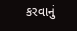કરવાનું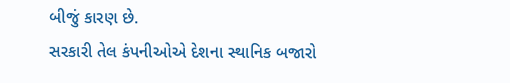બીજું કારણ છે.
સરકારી તેલ કંપનીઓએ દેશના સ્થાનિક બજારો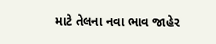માટે તેલના નવા ભાવ જાહેર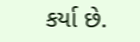કર્યા છે.